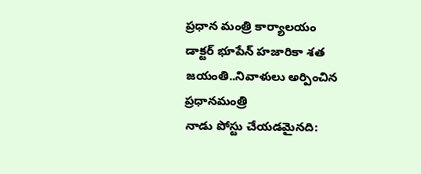ప్రధాన మంత్రి కార్యాలయం
డాక్టర్ భూపేన్ హజారికా శత జయంతి..నివాళులు అర్పించిన ప్రధానమంత్రి
నాడు పోస్టు చేయడమైనది: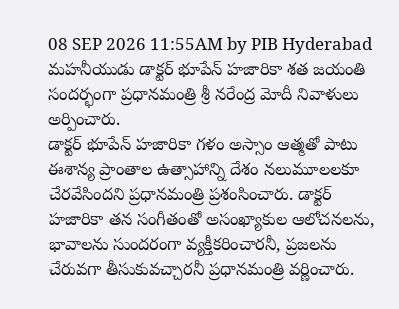08 SEP 2026 11:55AM by PIB Hyderabad
మహనీయుడు డాక్టర్ భూపేన్ హజారికా శత జయంతి సందర్భంగా ప్రధానమంత్రి శ్రీ నరేంద్ర మోదీ నివాళులు అర్పించారు.
డాక్టర్ భూపేన్ హజారికా గళం అస్సాం ఆత్మతో పాటు ఈశాన్య ప్రాంతాల ఉత్సాహాన్ని దేశం నలుమూలలకూ చేరవేసిందని ప్రధానమంత్రి ప్రశంసించారు. డాక్టర్ హజారికా తన సంగీతంతో అసంఖ్యాకుల ఆలోచనలను, భావాలను సుందరంగా వ్యక్తీకరించారనీ, ప్రజలను చేరువగా తీసుకువచ్చారనీ ప్రధానమంత్రి వర్ణించారు.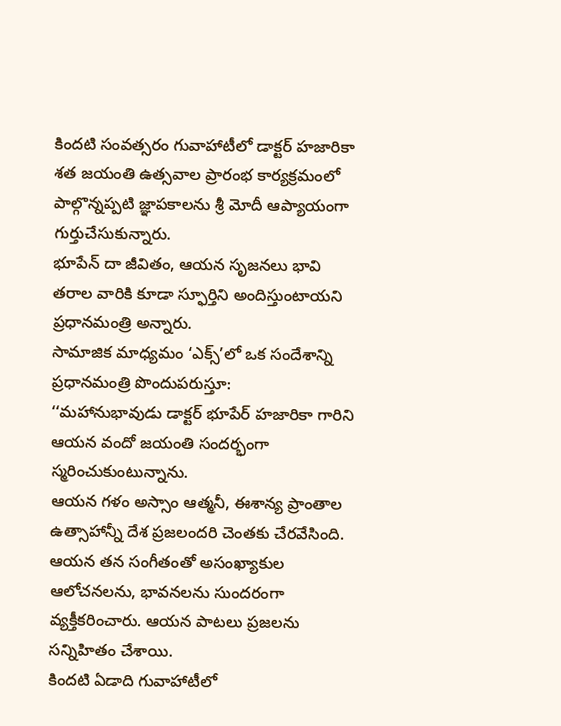కిందటి సంవత్సరం గువాహాటీలో డాక్టర్ హజారికా శత జయంతి ఉత్సవాల ప్రారంభ కార్యక్రమంలో పాల్గొన్నప్పటి జ్ఞాపకాలను శ్రీ మోదీ ఆప్యాయంగా గుర్తుచేసుకున్నారు.
భూపేన్ దా జీవితం, ఆయన సృజనలు భావి తరాల వారికి కూడా స్ఫూర్తిని అందిస్తుంటాయని ప్రధానమంత్రి అన్నారు.
సామాజిక మాధ్యమం ‘ఎక్స్’లో ఒక సందేశాన్ని ప్రధానమంత్రి పొందుపరుస్తూ:
‘‘మహానుభావుడు డాక్టర్ భూపేర్ హజారికా గారిని ఆయన వందో జయంతి సందర్భంగా స్మరించుకుంటున్నాను.
ఆయన గళం అస్సాం ఆత్మనీ, ఈశాన్య ప్రాంతాల ఉత్సాహాన్నీ దేశ ప్రజలందరి చెంతకు చేరవేసింది.
ఆయన తన సంగీతంతో అసంఖ్యాకుల ఆలోచనలను, భావనలను సుందరంగా వ్యక్తీకరించారు. ఆయన పాటలు ప్రజలను సన్నిహితం చేశాయి.
కిందటి ఏడాది గువాహాటీలో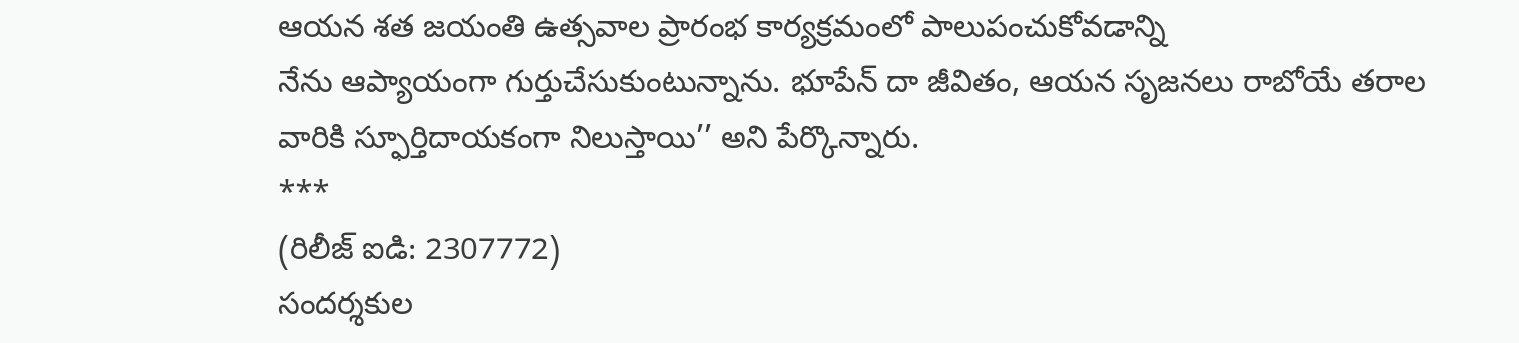ఆయన శత జయంతి ఉత్సవాల ప్రారంభ కార్యక్రమంలో పాలుపంచుకోవడాన్ని
నేను ఆప్యాయంగా గుర్తుచేసుకుంటున్నాను. భూపేన్ దా జీవితం, ఆయన సృజనలు రాబోయే తరాల వారికి స్ఫూర్తిదాయకంగా నిలుస్తాయి’’ అని పేర్కొన్నారు.
***
(రిలీజ్ ఐడి: 2307772)
సందర్శకుల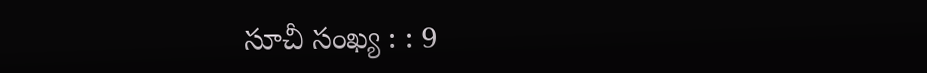సూచీ సంఖ్య : : 9